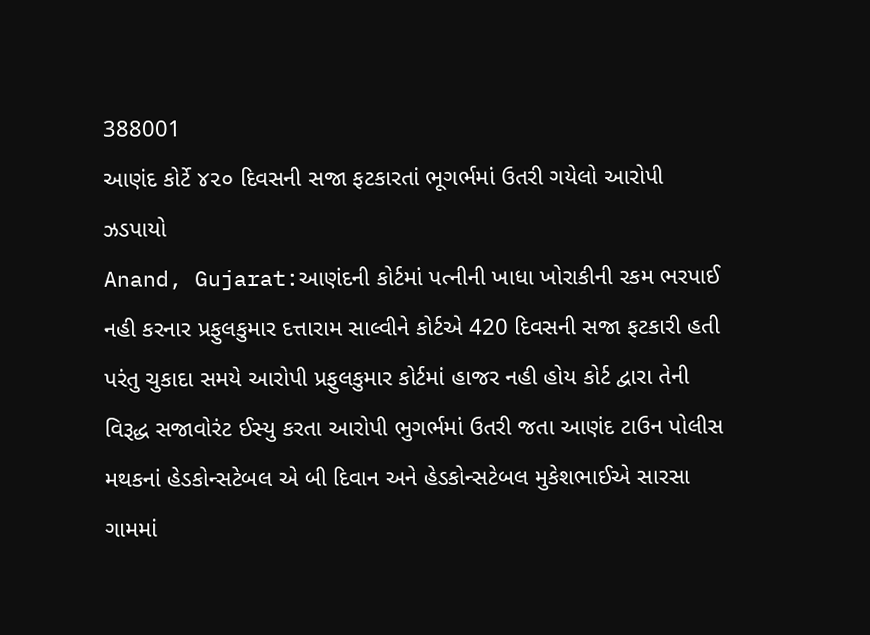388001
આણંદ કોર્ટે ૪૨૦ દિવસની સજા ફટકારતાં ભૂગર્ભમાં ઉતરી ગયેલો આરોપી ઝડપાયો
Anand, Gujarat:આણંદની કોર્ટમાં પત્નીની ખાધા ખોરાકીની રકમ ભરપાઈ નહી કરનાર પ્રફુલકુમાર દત્તારામ સાલ્વીને કોર્ટએ 420 દિવસની સજા ફટકારી હતી પરંતુ ચુકાદા સમયે આરોપી પ્રફુલકુમાર કોર્ટમાં હાજર નહી હોય કોર્ટ દ્વારા તેની વિરૂદ્ધ સજાવોરંટ ઈસ્યુ કરતા આરોપી ભુગર્ભમાં ઉતરી જતા આણંદ ટાઉન પોલીસ મથકનાં હેડકોન્સટેબલ એ બી દિવાન અને હેડકોન્સટેબલ મુકેશભાઈએ સારસા ગામમાં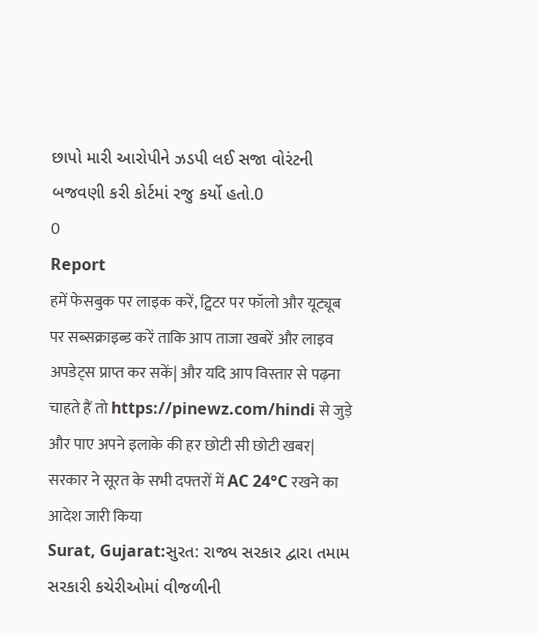છાપો મારી આરોપીને ઝડપી લઈ સજા વોરંટની બજવણી કરી કોર્ટમાં રજુ કર્યો હતો.0
0
Report
हमें फेसबुक पर लाइक करें, ट्विटर पर फॉलो और यूट्यूब पर सब्सक्राइब्ड करें ताकि आप ताजा खबरें और लाइव अपडेट्स प्राप्त कर सकें| और यदि आप विस्तार से पढ़ना चाहते हैं तो https://pinewz.com/hindi से जुड़े और पाए अपने इलाके की हर छोटी सी छोटी खबर|
सरकार ने सूरत के सभी दफ्तरों में AC 24°C रखने का आदेश जारी किया
Surat, Gujarat:સુરત: રાજ્ય સરકાર દ્વારા તમામ સરકારી કચેરીઓમાં વીજળીની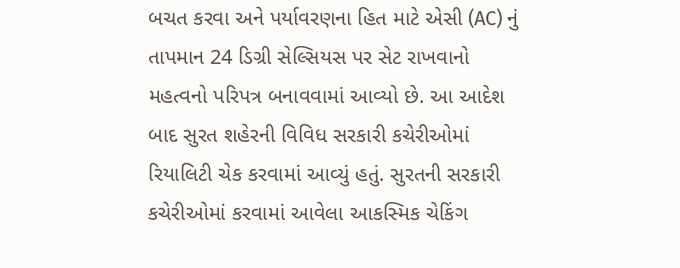બચત કરવા અને પર્યાવરણના હિત માટે એસી (AC) નું તાપમાન 24 ડિગ્રી સેલ્સિયસ પર સેટ રાખવાનો મહત્વનો પરિપત્ર બનાવવામાં આવ્યો છે. આ આદેશ બાદ સુરત શહેરની વિવિધ સરકારી કચેરીઓમાં રિયાલિટી ચેક કરવામાં આવ્યું હતું. સુરતની સરકારી કચેરીઓમાં કરવામાં આવેલા આકસ્મિક ચેકિંગ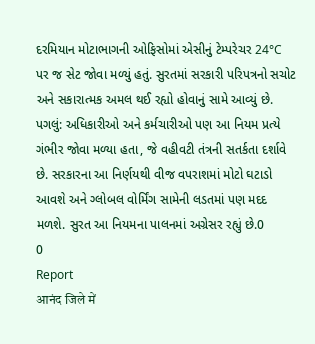દરમિયાન મોટાભાગની ઓફિસોમાં એસીનું ટેમ્પરેચર 24°C પર જ સેટ જોવા મળ્યું હતું. સુરતમાં સરકારી પરિપત્રનો સચોટ અને સકારાત્મક અમલ થઈ રહ્યો હોવાનું સામે આવ્યું છે. પગલું: અધિકારીઓ અને કર્મચારીઓ પણ આ નિયમ પ્રત્યે ગંભીર જોવા મળ્યા હતા, જે વહીવટી તંત્રની સતર્કતા દર્શાવે છે. સરકારના આ નિર્ણયથી વીજ વપરાશમાં મોટો ઘટાડો આવશે અને ગ્લોબલ વોર્મિંગ સામેની લડતમાં પણ મદદ મળશે. સુરત આ નિયમના પાલનમાં અગ્રેસર રહ્યું છે.0
0
Report
आनंद जिले में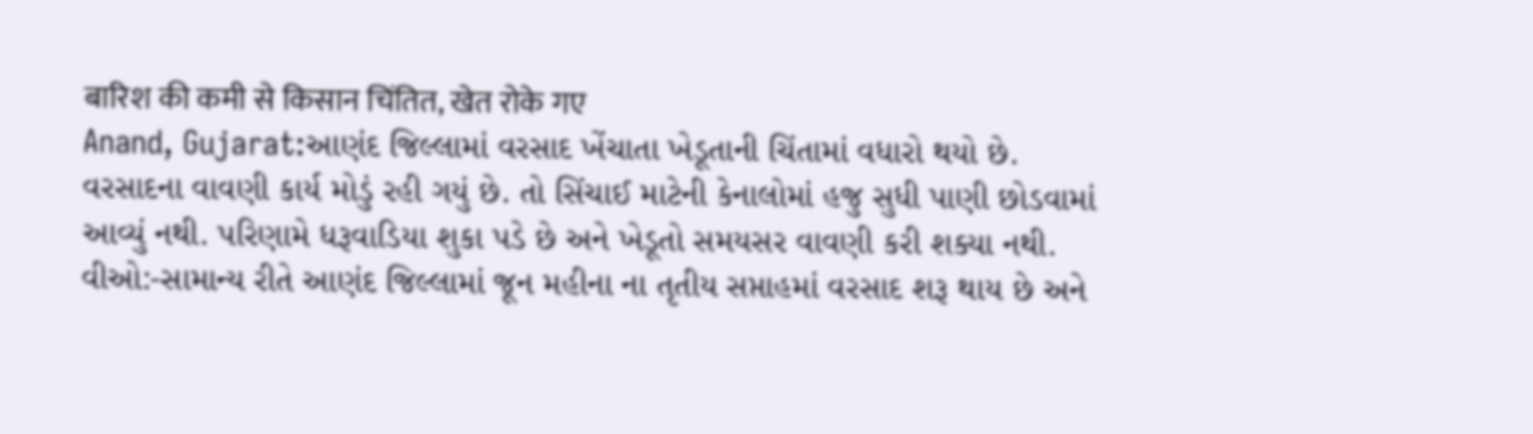बारिश की कमी से किसान चिंतित, खेत रोके गए
Anand, Gujarat:આણંદ જિલ્લામાં વરસાદ ખેંચાતા ખેડૂતાની ચિંતામાં વધારો થયો છે. વરસાદના વાવણી કાર્ય મોડું રહી ગયું છે. તો સિંચાઈ માટેની કેનાલોમાં હજુ સુધી પાણી છોડવામાં આવ્યું નથી. પરિણામે ધરૂવાડિયા શુકા પડે છે અને ખેડૂતો સમયસર વાવણી કરી શક્યા નથી. વીઓ:-સામાન્ય રીતે આણંદ જિલ્લામાં જૂન મહીના ના તૃતીય સપ્તાહમાં વરસાદ શરૂ થાય છે અને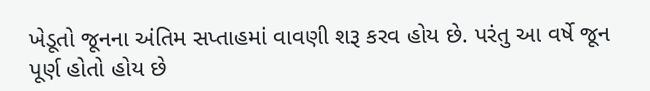ખેડૂતો જૂનના અંતિમ સપ્તાહમાં વાવણી શરૂ કરવ હોય છે. પરંતુ આ વર્ષે જૂન પૂર્ણ હોતો હોય છે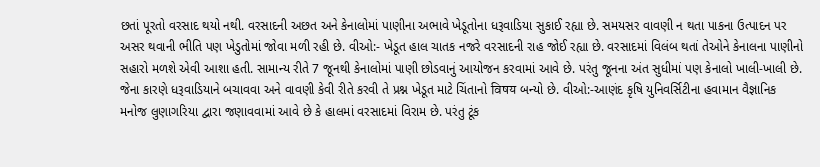છતાં પૂરતો વરસાદ થયો નથી. વરસાદની અછત અને કેનાલોમાં પાણીના અભાવે ખેડૂતોના ધરૂવાડિયા સુકાઈ રહ્યા છે. સમયસર વાવણી ન થતા પાકના ઉત્પાદન પર અસર થવાની ભીતિ પણ ખેડુતોમાં જોવા મળી રહી છે. વીઓ:- ખેડૂત હાલ ચાતક નજરે વરસાદની રાહ જોઈ રહ્યા છે. વરસાદમાં વિલંબ થતાં તેઓને કેનાલના પાણીનો સહારો મળશે એવી આશા હતી. સામાન્ય રીતે 7 જૂનથી કેનાલોમાં પાણી છોડવાનું આયોજન કરવામાં આવે છે. પરંતુ જૂનના અંત સુધીમાં પણ કેનાલો ખાલી-ખાલી છે. જેના કારણે ધરૂવાડિયાને બચાવવા અને વાવણી કેવી રીતે કરવી તે પ્રશ્ન ખેડૂત માટે ચિંતાનો विषय બન્યો છે. વીઓ:-આણંદ કૃષિ યુનિવર્સિટીના હવામાન વૈજ્ઞાનિક મનોજ લુણાગરિયા દ્વારા જણાવવામાં આવે છે કે હાલમાં વરસાદમાં વિરામ છે. પરંતુ ટૂંક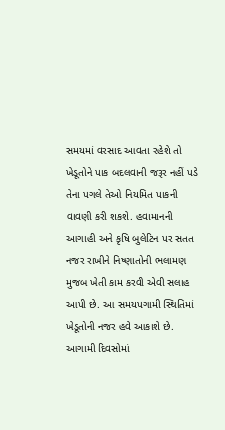સમયમાં વરસાદ આવતા રહેશે તો ખેડૂતોને પાક બદલવાની જરૂર નહીં પડે તેના પગલે તેઓ નિયમિત પાકની વાવણી કરી શકશે. હવામાનની આગાહી અને કૃષિ બુલેટિન પર સતત નજર રાખીને નિષ્ણાતોની ભલામણ મુજબ ખેતી કામ કરવી એવી સલાહ આપી છે. આ સમયપગામી સ્થિતિમાં ખેડૂતોની નજર હવે આકાશે છે. આગામી દિવસોમાં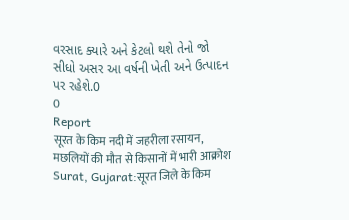વરસાદ ક્યારે અને કેટલો થશે તેનો જો સીધો અસર આ વર્ષની ખેતી અને ઉત્પાદન પર રહેશે.0
0
Report
सूरत के किम नदी में जहरीला रसायन, मछलियों की मौत से किसानों में भारी आक्रोश
Surat, Gujarat:सूरत जिले के किम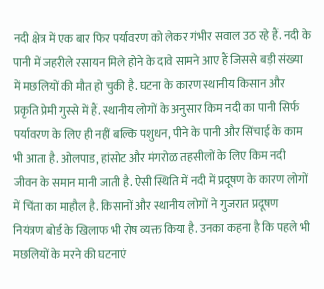नदी क्षेत्र में एक बार फिर पर्यावरण को लेकर गंभीर सवाल उठ रहे हैं. नदी के पानी में जहरीले रसायन मिले होने के दावे सामने आए हैं जिससे बड़ी संख्या में मछलियों की मौत हो चुकी है. घटना के कारण स्थानीय किसान और प्रकृति प्रेमी गुस्से में हैं. स्थानीय लोगों के अनुसार किम नदी का पानी सिर्फ पर्यावरण के लिए ही नहीं बल्कि पशुधन, पीने के पानी और सिंचाई के काम भी आता है. ओलपाड, हांसोट और मंगरोळ तहसीलों के लिए किम नदी जीवन के समान मानी जाती है. ऐसी स्थिति में नदी में प्रदूषण के कारण लोगों में चिंता का माहौल है. किसानों और स्थानीय लोगों ने गुजरात प्रदूषण नियंत्रण बोर्ड के खिलाफ भी रोष व्यक्त किया है. उनका कहना है कि पहले भी मछलियों के मरने की घटनाएं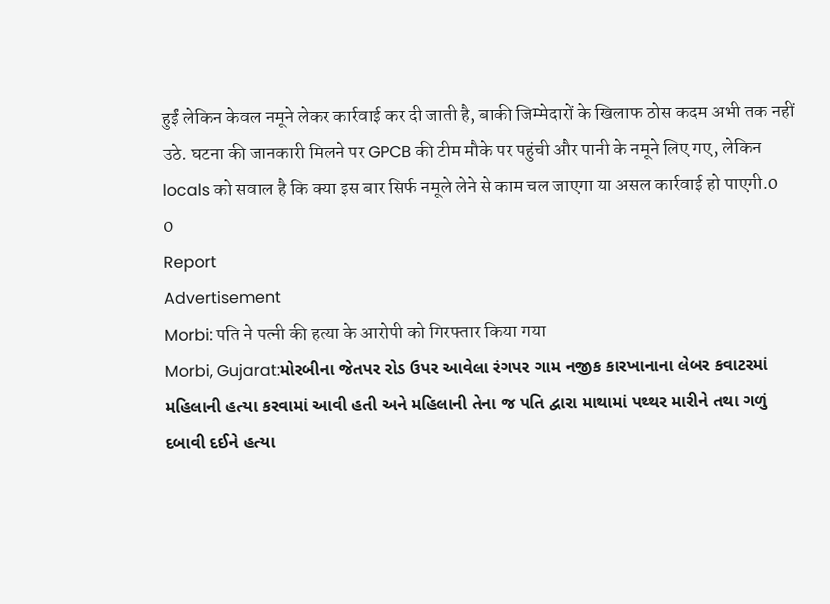हुईं लेकिन केवल नमूने लेकर कार्रवाई कर दी जाती है, बाकी जिम्मेदारों के खिलाफ ठोस कदम अभी तक नहीं उठे. घटना की जानकारी मिलने पर GPCB की टीम मौके पर पहुंची और पानी के नमूने लिए गए, लेकिन locals को सवाल है कि क्या इस बार सिर्फ नमूले लेने से काम चल जाएगा या असल कार्रवाई हो पाएगी.0
0
Report
Advertisement
Morbi: पति ने पत्नी की हत्या के आरोपी को गिरफ्तार किया गया
Morbi, Gujarat:મોરબીના જેતપર રોડ ઉપર આવેલા રંગપર ગામ નજીક કારખાનાના લેબર કવાટરમાં મહિલાની હત્યા કરવામાં આવી હતી અને મહિલાની તેના જ પતિ દ્વારા માથામાં પથ્થર મારીને તથા ગળું દબાવી દઈને હત્યા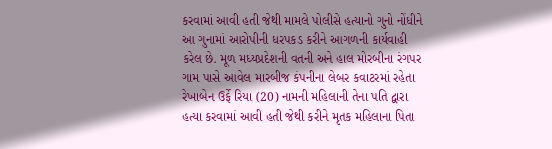કરવામાં આવી હતી જેથી મામલે પોલીસે હત્યાનો ગુનો નોંધીને આ ગુનામાં આરોપીની ધરપકડ કરીને આગળની કાર્યવાહી કરેલ છે. મૂળ મધ્યપ્રદેશની વતની અને હાલ મોરબીના રંગપર ગામ પાસે આવેલ મારબીજ કંપનીના લેબર કવાટરમાં રહેતા રેખાબેન ઉર્ફે રિયા (20) નામની મહિલાની તેના પતિ દ્વારા હત્યા કરવામાં આવી હતી જેથી કરીને મૃતક મહિલાના પિતા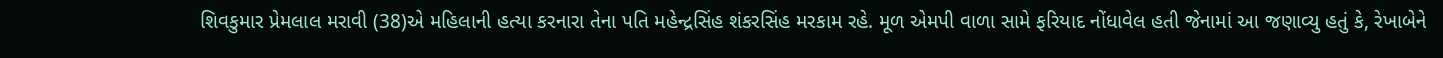શિવકુમાર પ્રેમલાલ મરાવી (38)એ મહિલાની હત્યા કરનારા તેના પતિ મહેન્દ્રસિંહ શંકરસિંહ મરકામ રહે. મૂળ એમપી વાળા સામે ફરિયાદ નોંધાવેલ હતી જેનામાં આ જણાવ્યુ હતું કે, રેખાબેને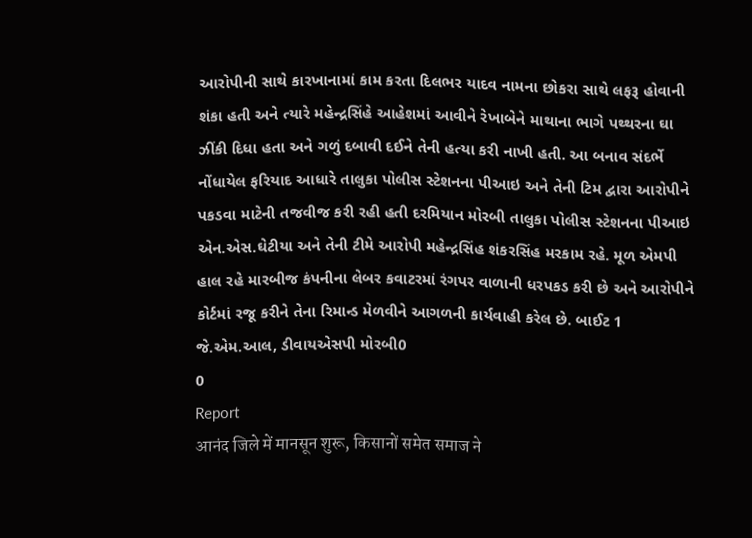આરોપીની સાથે કારખાનામાં કામ કરતા દિલભર યાદવ નામના છોકરા સાથે લફરૂ હોવાની શંકા હતી અને ત્યારે મહેન્દ્રસિંહે આહેશમાં આવીને રેખાબેને માથાના ભાગે પથ્થરના ઘા ઝીંકી દિધા હતા અને ગળું દબાવી દઈને તેની હત્યા કરી નાખી હતી. આ બનાવ સંદર્ભે નોંધાયેલ ફરિયાદ આધારે તાલુકા પોલીસ સ્ટેશનના પીઆઇ અને તેની ટિમ દ્વારા આરોપીને પકડવા માટેની તજવીજ કરી રહી હતી દરમિયાન મોરબી તાલુકા પોલીસ સ્ટેશનના પીઆઇ એન.એસ.ઘેટીયા અને તેની ટીમે આરોપી મહેન્દ્રસિંહ શંકરસિંહ મરકામ રહે. મૂળ એમપી હાલ રહે મારબીજ કંપનીના લેબર કવાટરમાં રંગપર વાળાની ધરપકડ કરી છે અને આરોપીને કોર્ટમાં રજૂ કરીને તેના રિમાન્ડ મેળવીને આગળની કાર્યવાહી કરેલ છે. બાઈટ 1 જે.એમ.આલ, ડીવાયએસપી મોરબી0
0
Report
आनंद जिले में मानसून शुरू, किसानों समेत समाज ने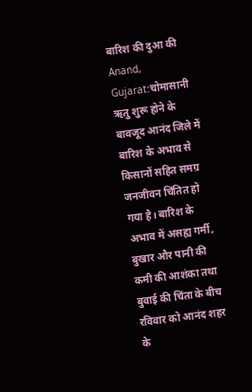बारिश की दुआ की
Anand, Gujarat:चोमासानी ऋतु शुरू होने के बावजूद आनंद जिले में बारिश के अभाव से किसानों सहित समग्र जनजीवन चिंतित हो गया है। बारिश के अभाव में असह्य गर्मी, बुखार और पानी की कमी की आशंका तथा बुवाई की चिंता के बीच रविवार को आनंद शहर के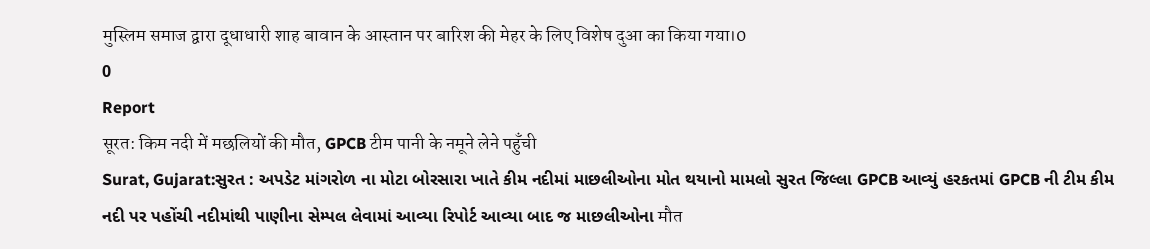मुस्लिम समाज द्वारा दूधाधारी शाह बावान के आस्तान पर बारिश की मेहर के लिए विशेष दुआ का किया गया।0
0
Report
सूरत: किम नदी में मछलियों की मौत, GPCB टीम पानी के नमूने लेने पहुँची
Surat, Gujarat:સુરત : અપડેટ માંગરોળ ના મોટા બોરસારા ખાતે કીમ નદીમાં માછલીઓના મોત થયાનો મામલો સુરત જિલ્લા GPCB આવ્યું હરકતમાં GPCB ની ટીમ કીમ નદી પર પહોંચી નદીમાંથી પાણીના સેમ્પલ લેવામાં આવ્યા રિપોર્ટ આવ્યા બાદ જ માછલીઓના मौत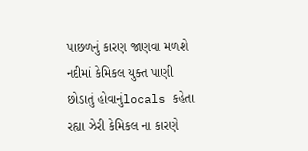પાછળનું કારણ જાણવા મળશે નદીમાં કેમિકલ યુક્ત પાણી છોડાતું હોવાનુંlocals કહેતા રહ્યા ઝેરી કેમિકલ ના કારણે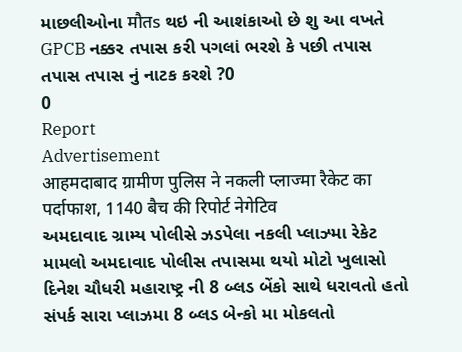માછલીઓના मौतs થઇ ની આશંકાઓ છે શુ આ વખતે GPCB નક્કર તપાસ કરી પગલાં ભરશે કે પછી તપાસ તપાસ તપાસ નું નાટક કરશે ?0
0
Report
Advertisement
आहमदाबाद ग्रामीण पुलिस ने नकली प्लाज्मा रैकेट का पर्दाफाश, 1140 बैच की रिपोर्ट नेगेटिव
અમદાવાદ ગ્રામ્ય પોલીસે ઝડપેલા નકલી પ્લાઝ્મા રેકેટ મામલો અમદાવાદ પોલીસ તપાસમા થયો મોટો ખુલાસો દિનેશ ચૌધરી મહારાષ્ટ્ર ની 8 બ્લડ બેંકો સાથે ધરાવતો હતો સંપર્ક સારા પ્લાઝમા 8 બ્લડ બેન્કો મા મોકલતો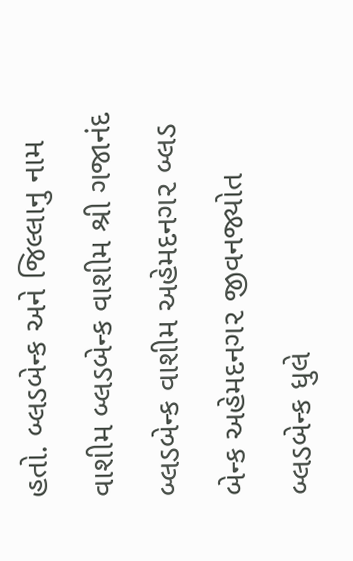હતો. બ્લડબેન્ક અને જિલ્લાનુ નામ વાશીમ બ્લડબેન્ક વાશીમ શ્રી ગજાનંદ બ્લડબેન્ક વાશીમ અહેમદનગ૨ બ્લડ બેન્ક અહેમદનગ૨ જીવનજ્યોત બ્લડબેન્ક ધુલે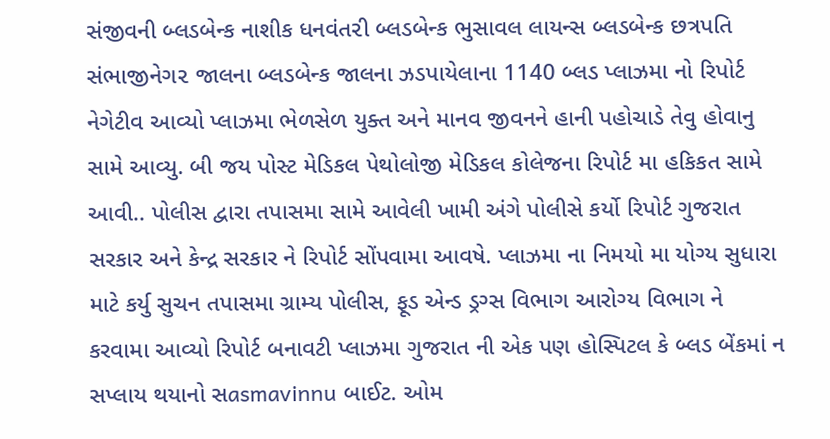સંજીવની બ્લડબેન્ક નાશીક ધનવંત૨ી બ્લડબેન્ક ભુસાવલ લાયન્સ બ્લડબેન્ક છત્રપતિ સંભાજીનેગ૨ જાલના બ્લડબેન્ક જાલના ઝડપાયેલાના 1140 બ્લડ પ્લાઝમા નો રિપોર્ટ નેગેટીવ આવ્યો પ્લાઝમા ભેળસેળ યુક્ત અને માનવ જીવનને હાની પહોચાડે તેવુ હોવાનુ સામે આવ્યુ. બી જય પોસ્ટ મેડિકલ પેથોલોજી મેડિકલ કોલેજના રિપોર્ટ મા હકિકત સામે આવી.. પોલીસ દ્વારા તપાસમા સામે આવેલી ખામી અંગે પોલીસે કર્યો રિપોર્ટ ગુજરાત સરકાર અને કેન્દ્ર સરકાર ને રિપોર્ટ સોંપવામા આવષે. પ્લાઝમા ના નિમયો મા યોગ્ય સુધારા માટે કર્યુ સુચન તપાસમા ગ્રામ્ય પોલીસ, ફૂડ એન્ડ ડ્રગ્સ વિભાગ આરોગ્ય વિભાગ ને કરવામા આવ્યો રિપોર્ટ બનાવટી પ્લાઝમા ગુજરાત ની એક પણ હોસ્પિટલ કે બ્લડ બેંકમાં ન સપ્લાય થયાનો સasmavinnu બાઈટ. ઓમ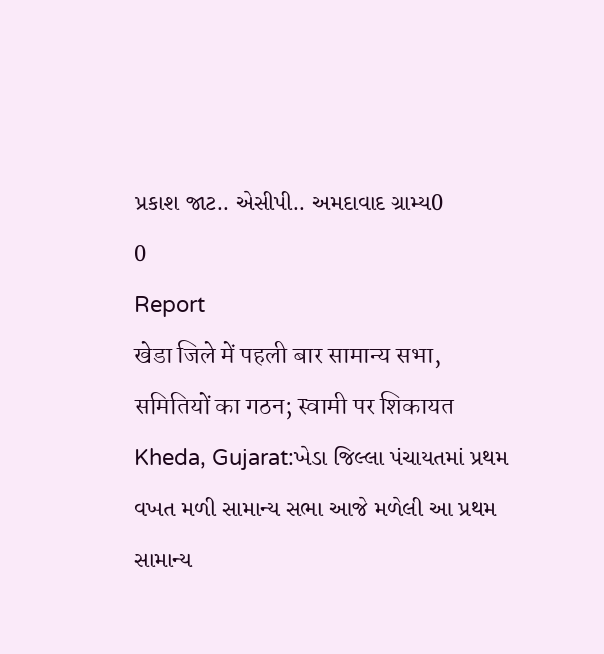પ્રકાશ જાટ.. એસીપી.. અમદાવાદ ગ્રામ્ય0
0
Report
खेडा जिले में पहली बार सामान्य सभा, समितियों का गठन; स्वामी पर शिकायत
Kheda, Gujarat:ખેડા જિલ્લા પંચાયતમાં પ્રથમ વખત મળી સામાન્ય સભા આજે મળેલી આ પ્રથમ સામાન્ય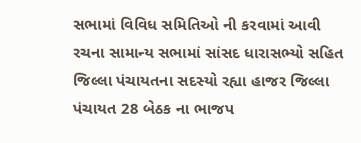સભામાં વિવિધ સમિતિઓ ની કરવામાં આવી રચના સામાન્ય સભામાં સાંસદ ધારાસભ્યો સહિત જિલ્લા પંચાયતના સદસ્યો રહ્યા હાજર જિલ્લા પંચાયત 28 બેઠક ના ભાજપ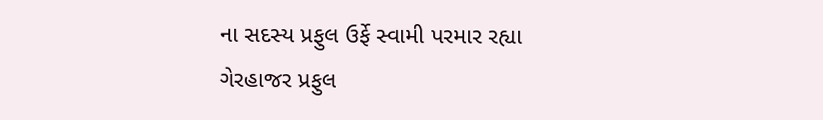ના સદસ્ય પ્રફુલ ઉર્ફે સ્વામી પરમાર રહ્યા ગેરહાજર પ્રફુલ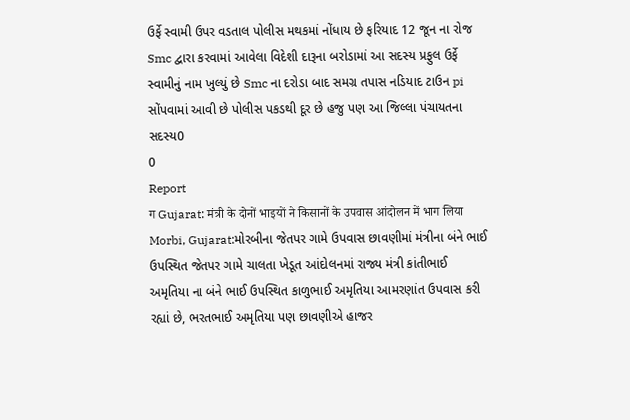ઉર્ફે સ્વામી ઉપર વડતાલ પોલીસ મથકમાં નોંધાય છે ફરિયાદ 12 જૂન ના રોજ Smc દ્વારા કરવામાં આવેલા વિદેશી દારૂના બરોડામાં આ સદસ્ય પ્રફુલ ઉર્ફે સ્વામીનું નામ ખુલ્યું છે Smc ના દરોડા બાદ સમગ્ર તપાસ નડિયાદ ટાઉન pi સોંપવામાં આવી છે પોલીસ પકડથી દૂર છે હજુ પણ આ જિલ્લા પંચાયતના સદસ્ય0
0
Report
ग Gujarat: मंत्री के दोनों भाइयों ने किसानों के उपवास आंदोलन में भाग लिया
Morbi, Gujarat:મોરબીના જેતપર ગામે ઉપવાસ છાવણીમાં મંત્રીના બંને ભાઈ ઉપસ્થિત જેતપર ગામે ચાલતા ખેડૂત આંદોલનમાં રાજ્ય મંત્રી કાંતીભાઈ અમૃતિયા ના બંને ભાઈ ઉપસ્થિત કાળુભાઈ અમૃતિયા આમરણાંત ઉપવાસ કરી રહ્યાં છે, ભરતભાઈ અમૃતિયા પણ છાવણીએ હાજર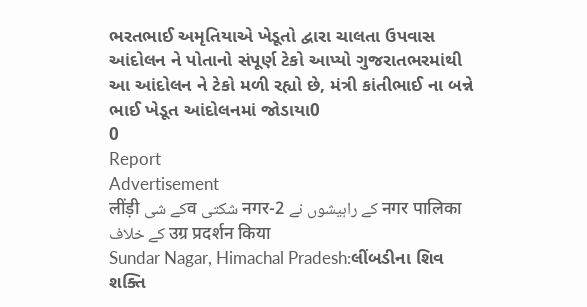ભરતભાઈ અમૃતિયાએ ખેડૂતો દ્વારા ચાલતા ઉપવાસ આંદોલન ને પોતાનો સંપૂર્ણ ટેકો આપ્યો ગુજરાતભરમાંથી આ આંદોલન ને ટેકો મળી રહ્યો છે, મંત્રી કાંતીભાઈ ના બન્ને ભાઈ ખેડૂત આંદોલનમાં જોડાયા0
0
Report
Advertisement
लींड़ी کے شیव شکتی नगर-2 کے راہیشوں نے नगर पालिका کے خلاف उग्र प्रदर्शन किया
Sundar Nagar, Himachal Pradesh:લીંબડીના શિવ શક્તિ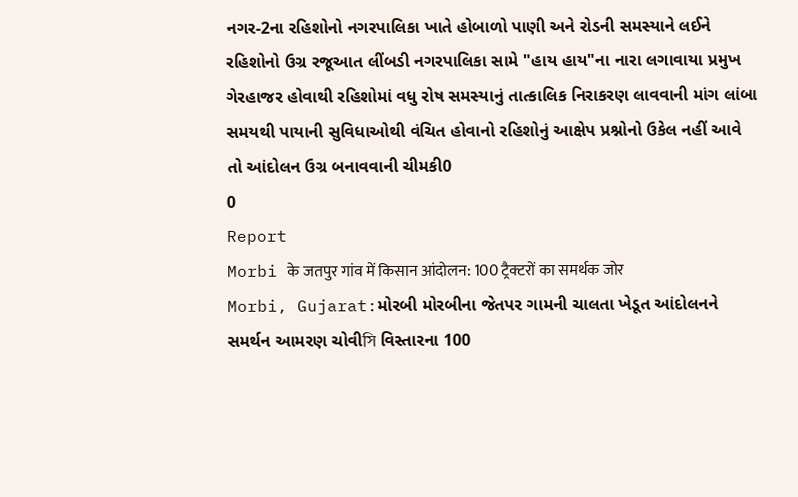નગર-2ના રહિશોનો નગરપાલિકા ખાતે હોબાળો પાણી અને રોડની સમસ્યાને લઈને રહિશોનો ઉગ્ર રજૂઆત લીંબડી નગરપાલિકા સામે "હાય હાય"ના નારા લગાવાયા પ્રમુખ ગેરહાજર હોવાથી રહિશોમાં વધુ રોષ સમસ્યાનું તાત્કાલિક નિરાકરણ લાવવાની માંગ લાંબા સમયથી પાયાની સુવિધાઓથી વંચિત હોવાનો રહિશોનું આક્ષેપ પ્રશ્નોનો ઉકેલ નહીં આવે તો આંદોલન ઉગ્ર બનાવવાની ચીમકી0
0
Report
Morbi के जतपुर गांव में किसान आंदोलन: 100 ट्रैक्टरों का समर्थक जोर
Morbi, Gujarat:મોરબી મોરબીના જેતપર ગામની ચાલતા ખેડૂત આંદોલનને સમર્થન આમરણ ચોવીসি વિસ્તારના 100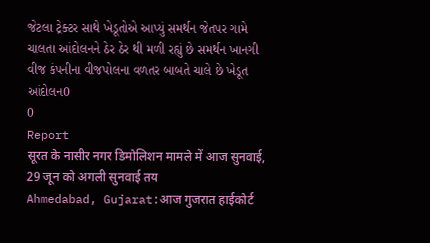જેટલા ટ્રેક્ટર સાથે ખેડૂતોએ આપ્યું સમર્થન જેતપર ગામે ચાલતા આંદોલનને ઠેર ઠેર થી મળી રહ્યું છે સમર્થન ખાનગી વીજ કંપનીના વીજપોલના વળતર બાબતે ચાલે છે ખેડૂત આંદોલન0
0
Report
सूरत के नासीर नगर डिमोलिशन मामले में आज सुनवाई, 29 जून को अगली सुनवाई तय
Ahmedabad, Gujarat:आज गुजरात हाईकोर्ट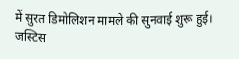में सुरत डिमोलिशन मामले की सुनवाई शुरू हुई। जस्टिस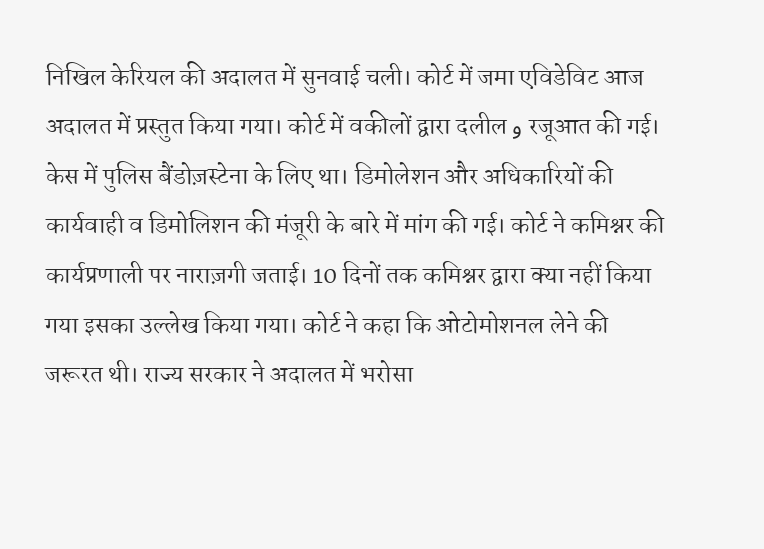निखिल केरियल की अदालत में सुनवाई चली। कोर्ट में जमा एविडेविट आज अदालत में प्रस्तुत किया गया। कोर्ट में वकीलों द्वारा दलील و रजूआत की गई। केस में पुलिस बैंडोज़स्टेना के लिए था। डिमोलेशन और अधिकारियों की कार्यवाही व डिमोलिशन की मंजूरी के बारे में मांग की गई। कोर्ट ने कमिश्नर की कार्यप्रणाली पर नाराज़गी जताई। 10 दिनों तक कमिश्नर द्वारा क्या नहीं किया गया इसका उल्लेख किया गया। कोर्ट ने कहा कि ओटोमोशनल लेने की जरूरत थी। राज्य सरकार ने अदालत में भरोसा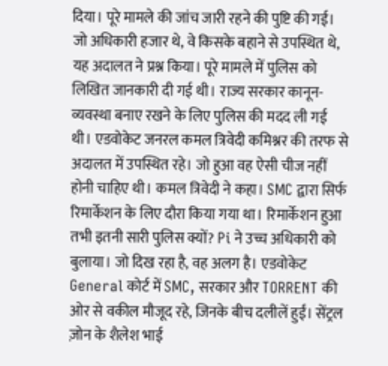दिया। पूरे मामले की जांच जारी रहने की पुष्टि की गई। जो अधिकारी हजार थे, वे किसके बहाने से उपस्थित थे, यह अदालत ने प्रश्न किया। पूरे मामले में पुलिस को लिखित जानकारी दी गई थी। राज्य सरकार कानून-व्यवस्था बनाए रखने के लिए पुलिस की मदद ली गई थी। एडवोकेट जनरल कमल त्रिवेदी कमिश्नर की तरफ से अदालत में उपस्थित रहे। जो हुआ वह ऐसी चीज नहीं होनी चाहिए थी। कमल त्रिवेदी ने कहा। SMC द्वारा सिर्फ रिमार्केशन के लिए दौरा किया गया था। रिमार्केशन हुआ तभी इतनी सारी पुलिस क्यों? Pi ने उच्च अधिकारी को बुलाया। जो दिख रहा है, वह अलग है। एडवोकेट General कोर्ट में SMC, सरकार और TORRENT की ओर से वकील मौजूद रहे, जिनके बीच दलीलें हुईं। सेंट्रल ज़ोन के शैलेश भाई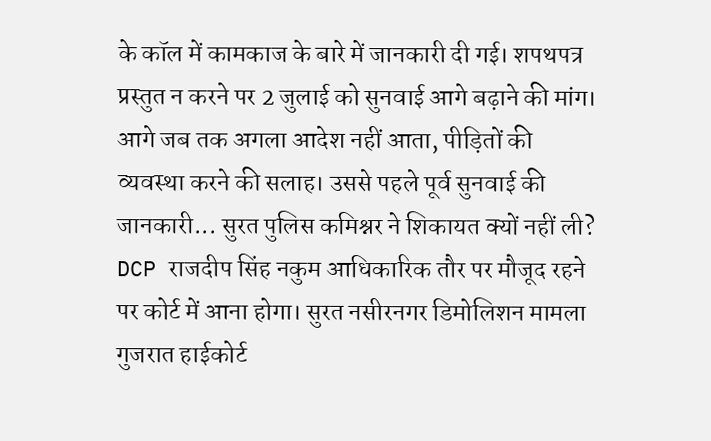के कॉल में कामकाज के बारे में जानकारी दी गई। शपथपत्र प्रस्तुत न करने पर 2 जुलाई को सुनवाई आगे बढ़ाने की मांग। आगे जब तक अगला आदेश नहीं आता, पीड़ितों की व्यवस्था करने की सलाह। उससे पहले पूर्व सुनवाई की जानकारी... सुरत पुलिस कमिश्नर ने शिकायत क्यों नहीं ली? DCP राजदीप सिंह नकुम आधिकारिक तौर पर मौजूद रहने पर कोर्ट में आना होगा। सुरत नसीरनगर डिमोलिशन मामला गुजरात हाईकोर्ट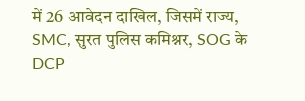में 26 आवेदन दाखिल, जिसमें राज्य, SMC, सुरत पुलिस कमिश्नर, SOG के DCP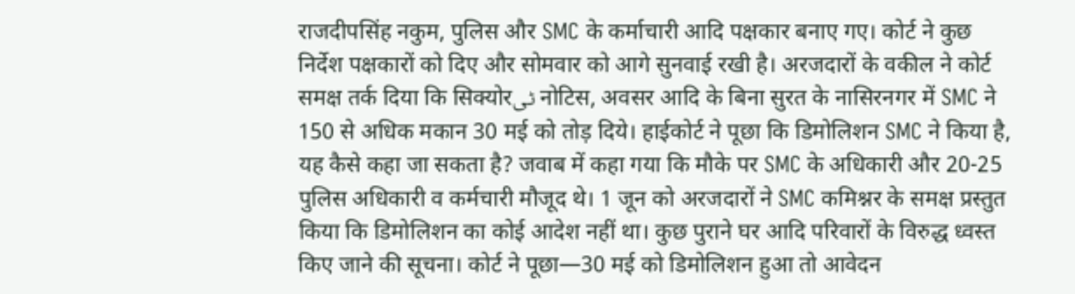राजदीपसिंह नकुम, पुलिस और SMC के कर्माचारी आदि पक्षकार बनाए गए। कोर्ट ने कुछ निर्देश पक्षकारों को दिए और सोमवार को आगे सुनवाई रखी है। अरजदारों के वकील ने कोर्ट समक्ष तर्क दिया कि सिक्योरٹی नोटिस, अवसर आदि के बिना सुरत के नासिरनगर में SMC ने 150 से अधिक मकान 30 मई को तोड़ दिये। हाईकोर्ट ने पूछा कि डिमोलिशन SMC ने किया है, यह कैसे कहा जा सकता है? जवाब में कहा गया कि मौके पर SMC के अधिकारी और 20-25 पुलिस अधिकारी व कर्मचारी मौजूद थे। 1 जून को अरजदारों ने SMC कमिश्नर के समक्ष प्रस्तुत किया कि डिमोलिशन का कोई आदेश नहीं था। कुछ पुराने घर आदि परिवारों के विरुद्ध ध्वस्त किए जाने की सूचना। कोर्ट ने पूछा—30 मई को डिमोलिशन हुआ तो आवेदन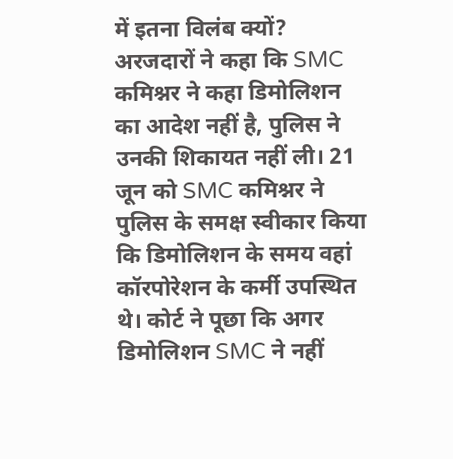में इतना विलंब क्यों? अरजदारों ने कहा कि SMC कमिश्नर ने कहा डिमोलिशन का आदेश नहीं है, पुलिस ने उनकी शिकायत नहीं ली। 21 जून को SMC कमिश्नर ने पुलिस के समक्ष स्वीकार किया कि डिमोलिशन के समय वहां कॉरपोरेशन के कर्मी उपस्थित थे। कोर्ट ने पूछा कि अगर डिमोलिशन SMC ने नहीं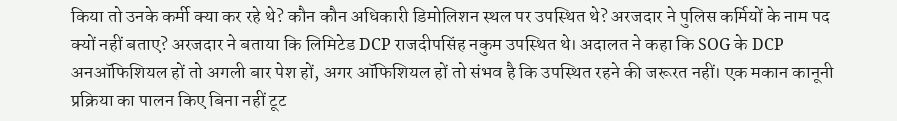किया तो उनके कर्मी क्या कर रहे थे? कौन कौन अधिकारी डिमोलिशन स्थल पर उपस्थित थे? अरजदार ने पुलिस कर्मियों के नाम पद क्यों नहीं बताए? अरजदार ने बताया कि लिमिटेड DCP राजदीपसिंह नकुम उपस्थित थे। अदालत ने कहा कि SOG के DCP अनऑफिशियल हों तो अगली बार पेश हों, अगर ऑफिशियल हों तो संभव है कि उपस्थित रहने की जरूरत नहीं। एक मकान कानूनी प्रक्रिया का पालन किए बिना नहीं टूट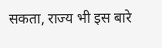सकता, राज्य भी इस बारे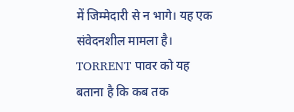में जिम्मेदारी से न भागे। यह एक संवेदनशील मामला है। TORRENT पावर को यह बताना है कि कब तक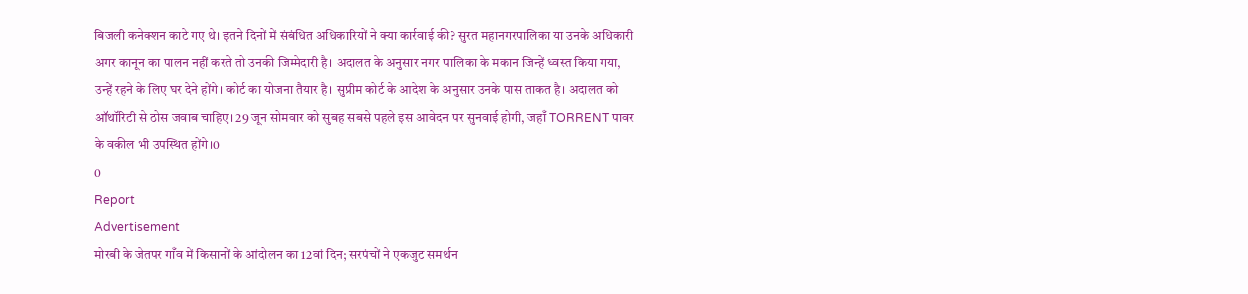बिजली कनेक्शन काटे गए थे। इतने दिनों में संबंधित अधिकारियों ने क्या कार्रवाई की? सुरत महानगरपालिका या उनके अधिकारी अगर कानून का पालन नहीं करते तो उनकी जिम्मेदारी है। अदालत के अनुसार नगर पालिका के मकान जिन्हें ध्वस्त किया गया, उन्हें रहने के लिए घर देने होंगे। कोर्ट का योजना तैयार है। सुप्रीम कोर्ट के आदेश के अनुसार उनके पास ताकत है। अदालत को ऑथॉरिटी से ठोस जवाब चाहिए। 29 जून सोमवार को सुबह सबसे पहले इस आवेदन पर सुनवाई होगी, जहाँ TORRENT पावर के वकील भी उपस्थित होंगे।0
0
Report
Advertisement
मोरबी के जेतपर गाँव में किसानों के आंदोलन का 12वां दिन; सरपंचों ने एकजुट समर्थन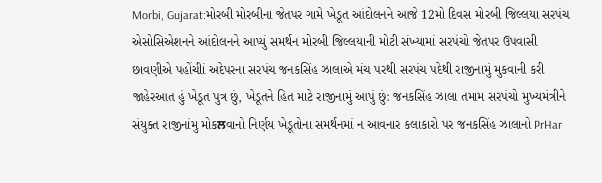Morbi, Gujarat:મોરબી મોરબીના જેતપર ગામે ખેડૂત આંદોલનને આજે 12મો દિવસ મોરબી જિલ્લયા સરપંચ એસોસિએશનને આંદોલનને આપ્યું સમર્થન મોરબી જિલ્લયાની મોટી સંખ્યામાં સરપંચો જેતપર ઉપવાસી છાવણીએ પહોંચીાં અદેપરના સરપંચ જનકસિંહ ઝાલાએ મંચ પરથી સરપંચ પદેથી રાજીનામું મુકવાની કરી જાહેરઆત હું ખેડૂત પુત્ર છું, ખેડૂતને હિત માટે રાજીનામું આપું છું: જનકસિંહ ઝાલા તમામ સરપંચો મુખ્યમંત્રીને સંયુક્ત રાજીનાંમુ મોકਲવાનો નિર્ણય ખેડૂતોના સમર્થનમાં ન આવનાર કલાકારો પર જનકસિંહ ઝાલાનો PrHar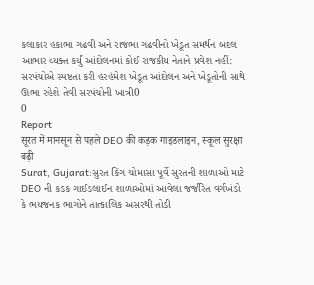કલાકાર હકાભા ગઢવી અને રાજભા ગઢવીનો ખેડૂત સમર્થન બદલ આભાર વ્યક્ત કર્યું આંદોલનમાં કોઈ રાજકીય નેતાને પ્રવેશ નહીં: સરપંચોએ સ્પષ્ટતા કરી હરહંમેશ ખેડૂત આંદોલન અને ખેડૂતોની સાથે ઊભા રહેશે તેવી સરપંચોની ખાત્રી0
0
Report
सूरत में मानसून से पहले DEO की कड़क गाइडलाइन, स्कूल सुरक्षा बढ़ी
Surat, Gujarat:સુરત કિંગ ચોમાસા પૂર્વે સુરતની શાળાઓ માટે DEO ની કડક ગાઈડલાઈન શાળાઓમાં આવેલા જર્જરિત વર્ગખંડો કે ભયજનક ભાગોને તાત્કાલિક અસરથી તોડી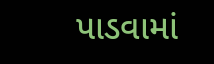પાડવામાં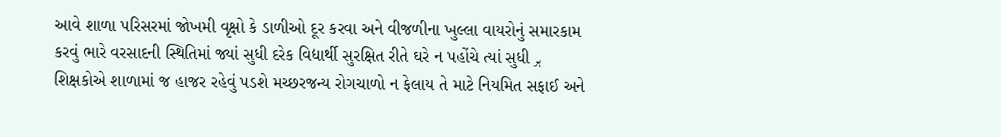આવે શાળા પરિસરમાં જોખમી વૃક્ષો કે ડાળીઓ દૂર કરવા અને વીજળીના ખુલ્લા વાયરોનું સમારકામ કરવું ભારે વરસાદની સ્થિતિમાં જ્યાં સુધી દરેક વિદ્યાર્થી સુરક્ષિત રીતે ઘરે ન પહોંચે ત્યાં સુધી ہر શિક્ષકોએ શાળામાં જ હાજર રહેવું પડશે મચ્છરજન્ય રોગચાળો ન ફેલાય તે માટે નિયમિત સફાઈ અને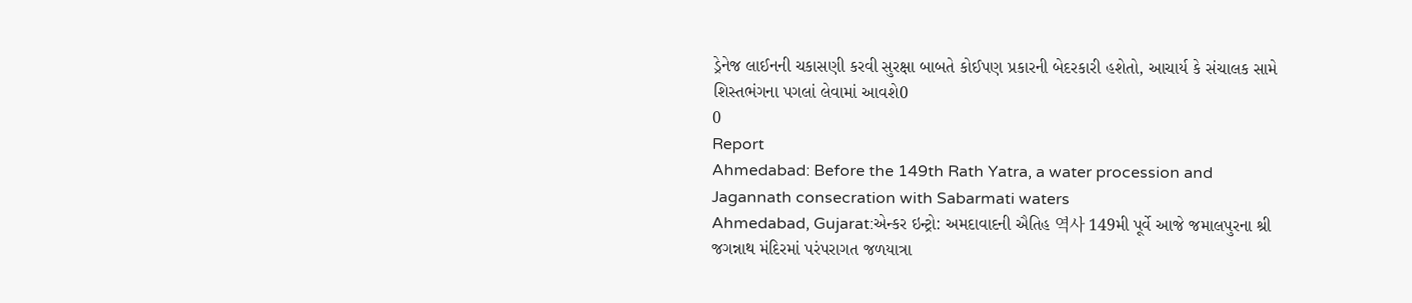ડ્રેનેજ લાઈનની ચકાસણી કરવી સુરક્ષા બાબતે કોઈપણ પ્રકારની બેદરકારી હશેતો, આચાર્ય કે સંચાલક સામે શિસ્તભંગના પગલાં લેવામાં આવશે0
0
Report
Ahmedabad: Before the 149th Rath Yatra, a water procession and Jagannath consecration with Sabarmati waters
Ahmedabad, Gujarat:એન્કર ઇન્ટ્રો: અમદાવાદની ઐતિહ 역사 149મી પૂર્વે આજે જમાલપુરના શ્રી જગન્નાથ મંદિરમાં પરંપરાગત જળયાત્રા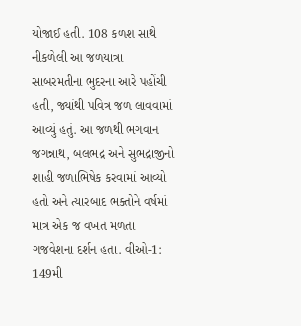યોજાઈ હતી. 108 કળશ સાથે નીકળેલી આ જળયાત્રા સાબરમતીના ભુદરના આરે પહોંચી હતી, જ્યાંથી પવિત્ર જળ લાવવામાં આવ્યું હતું. આ જળથી ભગવાન જગન્નાથ, બલભદ્ર અને સુભદ્રાજીનો શાહી જળાભિષેક કરવામાં આવ્યો હતો અને ત્યારબાદ ભક્તોને વર્ષમાં માત્ર એક જ વખત મળતા ગજવેશના દર્શન હતા. વીઓ-1: 149મી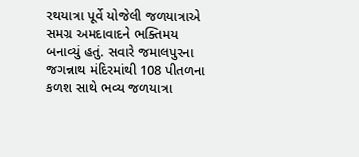રથયાત્રા પૂર્વે યોજેલી જળયાત્રાએ સમગ્ર અમદાવાદને ભક્તિમય બનાવ્યું હતું. સવારે જમાલપુરના જગન્નાથ મંદિરમાંથી 108 પીતળના કળશ સાથે ભવ્ય જળયાત્રા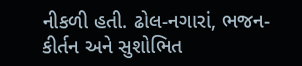નીકળી હતી. ઢોલ-નગારાં, ભજન-કીર્તન અને સુશોભિત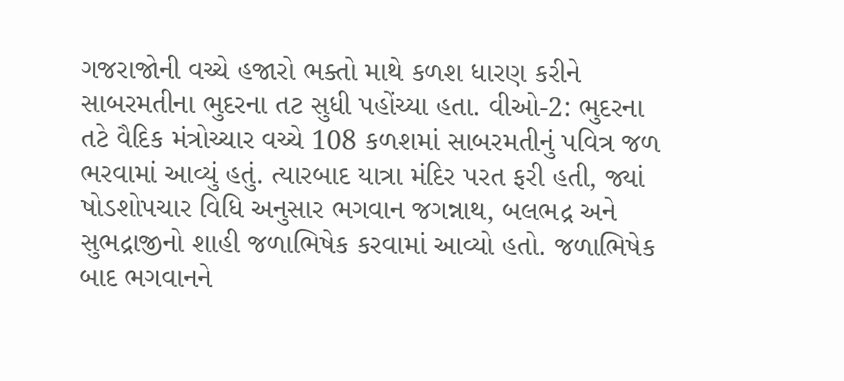ગજરાજોની વચ્ચે હજારો ભક્તો માથે કળશ ધારણ કરીને સાબરમતીના ભુદરના તટ સુધી પહોંચ્યા હતા. વીઓ-2: ભુદરના તટે વૈદિક મંત્રોચ્ચાર વચ્ચે 108 કળશમાં સાબરમતીનું પવિત્ર જળ ભરવામાં આવ્યું હતું. ત્યારબાદ યાત્રા મંદિર પરત ફરી હતી, જ્યાં ષોડશોપચાર વિધિ અનુસાર ભગવાન જગન્નાથ, બલભદ્ર અને સુભદ્રાજીનો શાહી જળાભિષેક કરવામાં આવ્યો હતો. જળાભિષેક બાદ ભગવાનને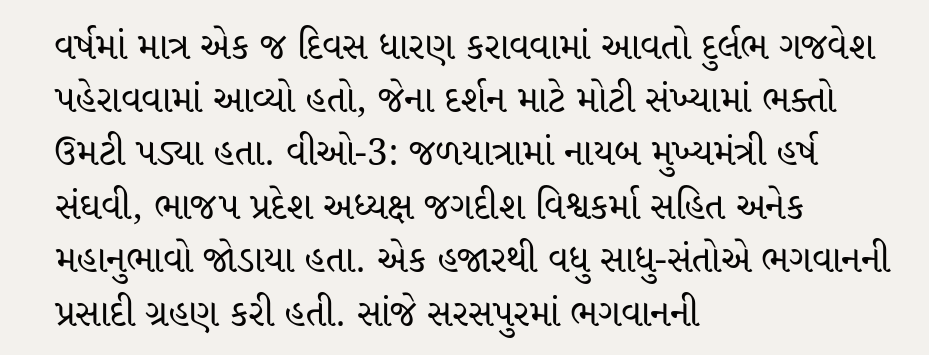વર્ષમાં માત્ર એક જ દિવસ ધારણ કરાવવામાં આવતો દુર્લભ ગજવેશ પહેરાવવામાં આવ્યો હતો, જેના દર્શન માટે મોટી સંખ્યામાં ભક્તો ઉમટી પડ્યા હતા. વીઓ-3: જળયાત્રામાં નાયબ મુખ્યમંત્રી હર્ષ સંઘવી, ભાજપ પ્રદેશ અધ્યક્ષ જગદીશ વિશ્વકર્મા સહિત અનેક મહાનુભાવો જોડાયા હતા. એક હજારથી વધુ સાધુ-સંતોએ ભગવાનની પ્રસાદી ગ્રહણ કરી હતી. સાંજે સરસપુરમાં ભગવાનની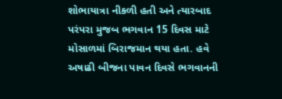શોભાયાત્રા નીકળી હતી અને ત્યારબાદ પરંપરા મુજબ ભગવાન 15 દિવસ માટે મોસાળમાં બિરાજમાન થયા હતા. હવે અષાઢી બીજના પાવન દિવસે ભગવાનની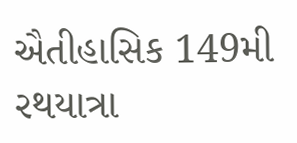ઐતીહાસિક 149મી રથયાત્રા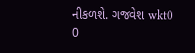નીકળશે. ગજવેશ wkt0
0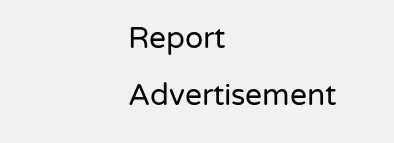Report
Advertisement